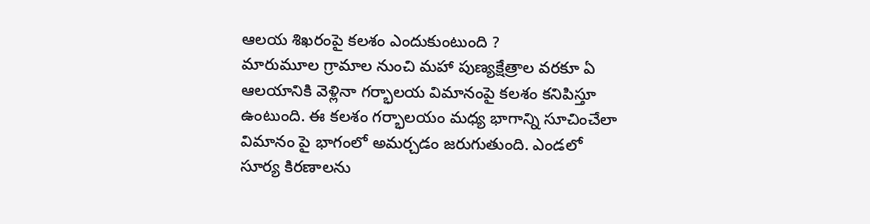ఆలయ శిఖరంపై కలశం ఎందుకుంటుంది ?
మారుమూల గ్రామాల నుంచి మహా పుణ్యక్షేత్రాల వరకూ ఏ ఆలయానికి వెళ్లినా గర్భాలయ విమానంపై కలశం కనిపిస్తూ ఉంటుంది. ఈ కలశం గర్భాలయం మధ్య భాగాన్ని సూచించేలా విమానం పై భాగంలో అమర్చడం జరుగుతుంది. ఎండలో సూర్య కిరణాలను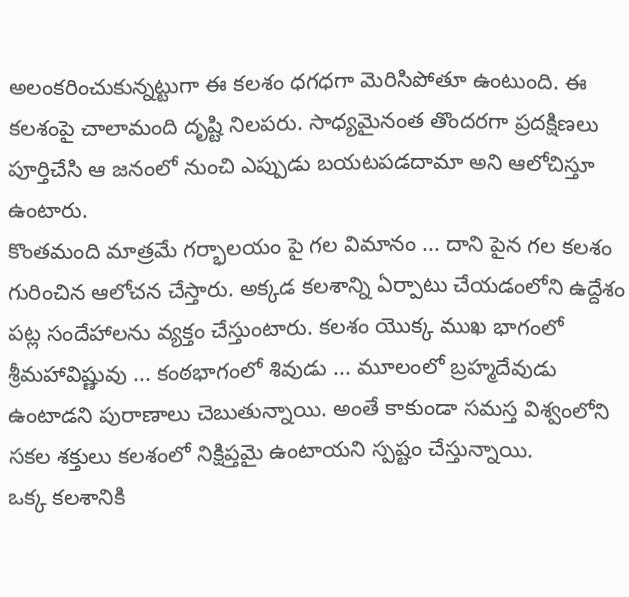అలంకరించుకున్నట్టుగా ఈ కలశం ధగధగా మెరిసిపోతూ ఉంటుంది. ఈ కలశంపై చాలామంది దృష్టి నిలపరు. సాధ్యమైనంత తొందరగా ప్రదక్షిణలు పూర్తిచేసి ఆ జనంలో నుంచి ఎప్పుడు బయటపడదామా అని ఆలోచిస్తూ ఉంటారు.
కొంతమంది మాత్రమే గర్భాలయం పై గల విమానం ... దాని పైన గల కలశం గురించిన ఆలోచన చేస్తారు. అక్కడ కలశాన్ని ఏర్పాటు చేయడంలోని ఉద్దేశం పట్ల సందేహాలను వ్యక్తం చేస్తుంటారు. కలశం యొక్క ముఖ భాగంలో శ్రీమహావిష్ణువు ... కంఠభాగంలో శివుడు ... మూలంలో బ్రహ్మదేవుడు ఉంటాడని పురాణాలు చెబుతున్నాయి. అంతే కాకుండా సమస్త విశ్వంలోని సకల శక్తులు కలశంలో నిక్షిప్తమై ఉంటాయని స్పష్టం చేస్తున్నాయి.
ఒక్క కలశానికి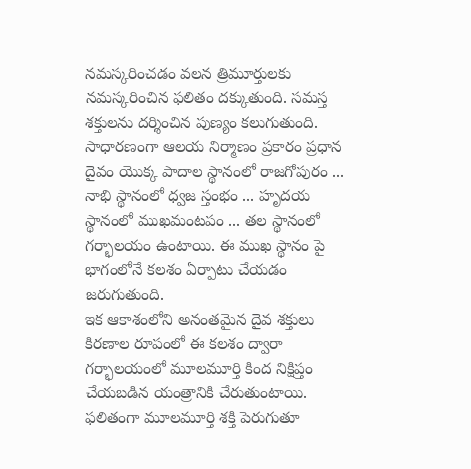నమస్కరించడం వలన త్రిమూర్తులకు నమస్కరించిన ఫలితం దక్కుతుంది. సమస్త శక్తులను దర్శించిన పుణ్యం కలుగుతుంది. సాధారణంగా ఆలయ నిర్మాణం ప్రకారం ప్రధాన దైవం యొక్క పాదాల స్థానంలో రాజగోపురం ... నాభి స్థానంలో ధ్వజ స్తంభం ... హృదయ స్థానంలో ముఖమంటపం ... తల స్థానంలో గర్భాలయం ఉంటాయి. ఈ ముఖ స్థానం పై భాగంలోనే కలశం ఏర్పాటు చేయడం జరుగుతుంది.
ఇక ఆకాశంలోని అనంతమైన దైవ శక్తులు కిరణాల రూపంలో ఈ కలశం ద్వారా గర్భాలయంలో మూలమూర్తి కింద నిక్షిప్తం చేయబడిన యంత్రానికి చేరుతుంటాయి. ఫలితంగా మూలమూర్తి శక్తి పెరుగుతూ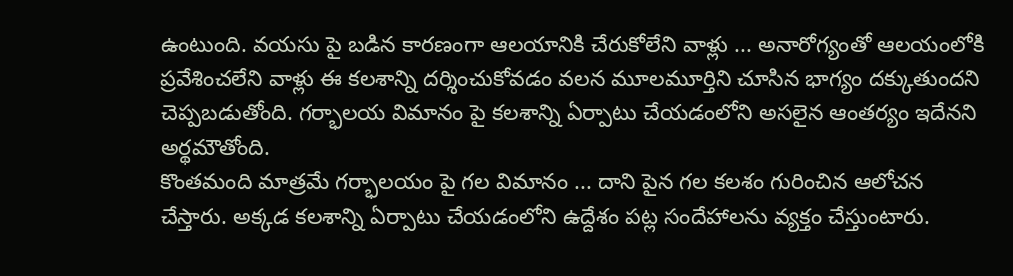ఉంటుంది. వయసు పై బడిన కారణంగా ఆలయానికి చేరుకోలేని వాళ్లు ... అనారోగ్యంతో ఆలయంలోకి ప్రవేశించలేని వాళ్లు ఈ కలశాన్ని దర్శించుకోవడం వలన మూలమూర్తిని చూసిన భాగ్యం దక్కుతుందని చెప్పబడుతోంది. గర్భాలయ విమానం పై కలశాన్ని ఏర్పాటు చేయడంలోని అసలైన ఆంతర్యం ఇదేనని అర్థమౌతోంది.
కొంతమంది మాత్రమే గర్భాలయం పై గల విమానం ... దాని పైన గల కలశం గురించిన ఆలోచన చేస్తారు. అక్కడ కలశాన్ని ఏర్పాటు చేయడంలోని ఉద్దేశం పట్ల సందేహాలను వ్యక్తం చేస్తుంటారు.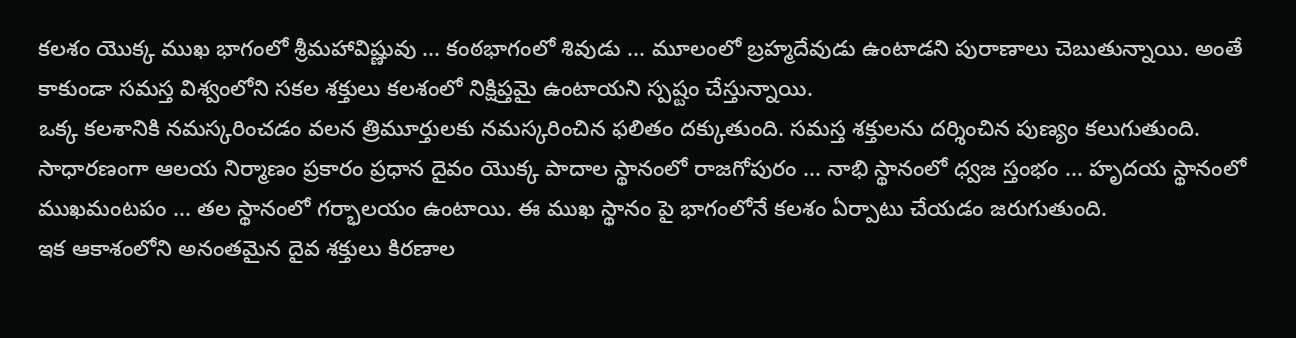కలశం యొక్క ముఖ భాగంలో శ్రీమహావిష్ణువు ... కంఠభాగంలో శివుడు ... మూలంలో బ్రహ్మదేవుడు ఉంటాడని పురాణాలు చెబుతున్నాయి. అంతే కాకుండా సమస్త విశ్వంలోని సకల శక్తులు కలశంలో నిక్షిప్తమై ఉంటాయని స్పష్టం చేస్తున్నాయి.
ఒక్క కలశానికి నమస్కరించడం వలన త్రిమూర్తులకు నమస్కరించిన ఫలితం దక్కుతుంది. సమస్త శక్తులను దర్శించిన పుణ్యం కలుగుతుంది. సాధారణంగా ఆలయ నిర్మాణం ప్రకారం ప్రధాన దైవం యొక్క పాదాల స్థానంలో రాజగోపురం ... నాభి స్థానంలో ధ్వజ స్తంభం ... హృదయ స్థానంలో ముఖమంటపం ... తల స్థానంలో గర్భాలయం ఉంటాయి. ఈ ముఖ స్థానం పై భాగంలోనే కలశం ఏర్పాటు చేయడం జరుగుతుంది.
ఇక ఆకాశంలోని అనంతమైన దైవ శక్తులు కిరణాల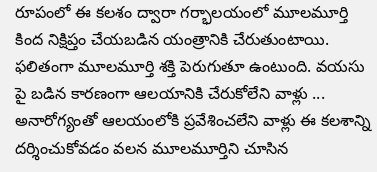రూపంలో ఈ కలశం ద్వారా గర్భాలయంలో మూలమూర్తి కింద నిక్షిప్తం చేయబడిన యంత్రానికి చేరుతుంటాయి. ఫలితంగా మూలమూర్తి శక్తి పెరుగుతూ ఉంటుంది. వయసు పై బడిన కారణంగా ఆలయానికి చేరుకోలేని వాళ్లు ... అనారోగ్యంతో ఆలయంలోకి ప్రవేశించలేని వాళ్లు ఈ కలశాన్ని దర్శించుకోవడం వలన మూలమూర్తిని చూసిన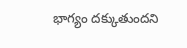భాగ్యం దక్కుతుందని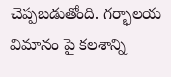చెప్పబడుతోంది. గర్భాలయ విమానం పై కలశాన్ని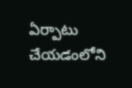ఏర్పాటు చేయడంలోని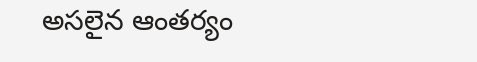అసలైన ఆంతర్యం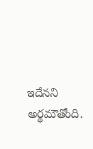ఇదేనని అర్థమౌతోంది.